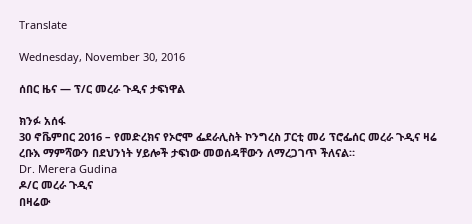Translate

Wednesday, November 30, 2016

ሰበር ዜና — ፕ/ር መረራ ጉዲና ታፍነዋል

ክንፉ አሰፋ
30 ኖቬምበር 2016 – የመድረክና የኦሮሞ ፌደራሊስት ኮንግረስ ፓርቲ መሪ ፕሮፌሰር መረራ ጉዲና ዛሬ ረቡእ ማምሻውን በደህንነት ሃይሎች ታፍነው መወሰዳቸውን ለማረጋገጥ ችለናል።
Dr. Merera Gudina
ዶ/ር መረራ ጉዲና
በዛሬው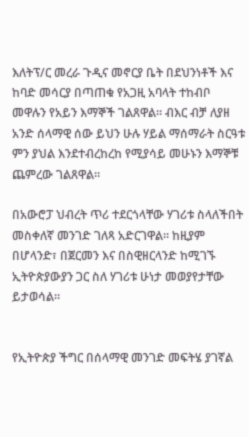እለትፕ/ር መረራ ጉዲና መኖርያ ቤት በደህንነቶች እና ከባድ መሳርያ በጣጠቁ የአጋዚ አባላት ተከብቦ መዋሉን የአይን እማኞች ገልጸዋል። ብእር ብቻ ለያዘ አንድ ሰላማዊ ሰው ይህን ሁሉ ሃይል ማሰማራት ስርዓቱ ምን ያህል እንደተብረከረከ የሚያሳይ መሁኑን እማኞቹ ጨምረው ገልጸዋል።

በአውሮፓ ህብረት ጥሪ ተደርጎላቸው ሃገሪቱ ስላለችበት መስቀለኛ መንገድ ገለጻ አድርገዋል። ከዚያም በሆላንድ፣ በጀርመን እና በስዊዘርላንድ ከሚገኙ ኢትዮጵያውያን ጋር ስለ ሃገሪቱ ሁነታ መወያየታቸው ይታወሳል።


የኢትዮጵያ ችግር በሰላማዊ መንገድ መፍትሄ ያገኛል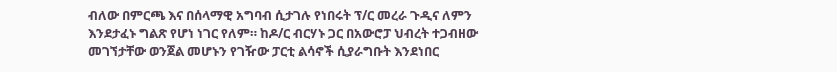ብለው በምርጫ እና በሰላማዊ አግባብ ሲታገሉ የነበሩት ፕ/ር መረራ ጉዲና ለምን እንደታፈኑ ግልጽ የሆነ ነገር የለም። ከዶ/ር ብርሃኑ ጋር በአውሮፓ ህብረት ተጋብዘው መገኘታቸው ወንጀል መሆኑን የገዥው ፓርቲ ልሳኖች ሲያራግቡት እንደነበር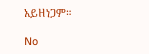አይዘነጋም።

No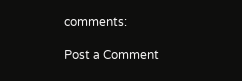comments:

Post a Comment